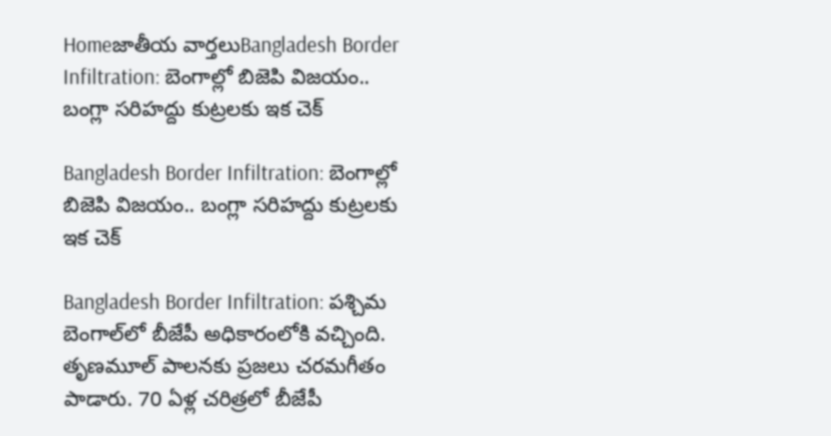Homeజాతీయ వార్తలుBangladesh Border Infiltration: బెంగాల్లో బిజెపి విజయం.. బంగ్లా సరిహద్దు కుట్రలకు ఇక చెక్

Bangladesh Border Infiltration: బెంగాల్లో బిజెపి విజయం.. బంగ్లా సరిహద్దు కుట్రలకు ఇక చెక్

Bangladesh Border Infiltration: పశ్చిమ బెంగాల్‌లో బీజేపీ అధికారంలోకి వచ్చింది. తృణమూల్‌ పాలనకు ప్రజలు చరమగీతం పాడారు. 70 ఏళ్ల చరిత్రలో బీజేపీ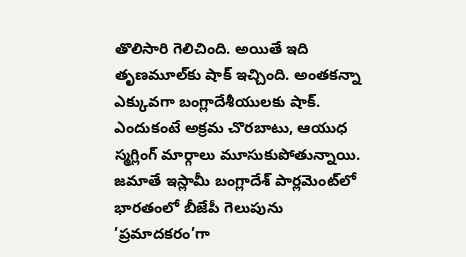తొలిసారి గెలిచింది. అయితే ఇది తృణమూల్‌కు షాక్‌ ఇచ్చింది. అంతకన్నా ఎక్కువగా బంగ్లాదేశీయులకు షాక్‌. ఎందుకంటే అక్రమ చొరబాటు, ఆయుధ స్మగ్లింగ్‌ మార్గాలు మూసుకుపోతున్నాయి. జమాతే ఇస్లామీ బంగ్లాదేశ్‌ పార్లమెంట్‌లో భారతంలో బీజేపీ గెలుపును ’ప్రమాదకరం’గా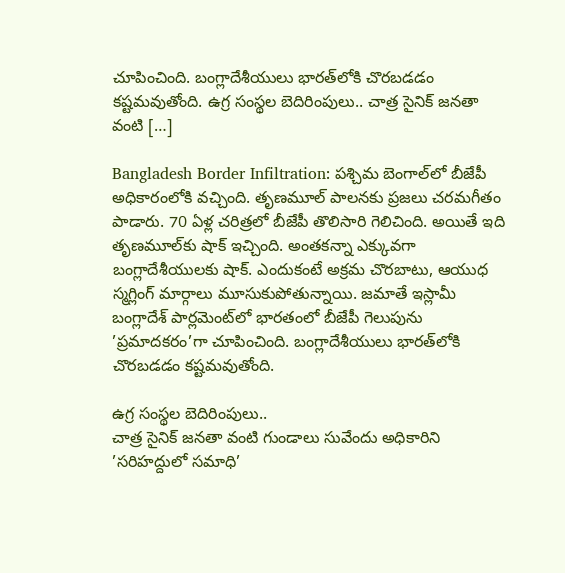చూపించింది. బంగ్లాదేశీయులు భారత్‌లోకి చొరబడడం కష్టమవుతోంది. ఉగ్ర సంస్థల బెదిరింపులు.. చాత్ర సైనిక్‌ జనతా వంటి […]

Bangladesh Border Infiltration: పశ్చిమ బెంగాల్‌లో బీజేపీ అధికారంలోకి వచ్చింది. తృణమూల్‌ పాలనకు ప్రజలు చరమగీతం పాడారు. 70 ఏళ్ల చరిత్రలో బీజేపీ తొలిసారి గెలిచింది. అయితే ఇది తృణమూల్‌కు షాక్‌ ఇచ్చింది. అంతకన్నా ఎక్కువగా బంగ్లాదేశీయులకు షాక్‌. ఎందుకంటే అక్రమ చొరబాటు, ఆయుధ స్మగ్లింగ్‌ మార్గాలు మూసుకుపోతున్నాయి. జమాతే ఇస్లామీ బంగ్లాదేశ్‌ పార్లమెంట్‌లో భారతంలో బీజేపీ గెలుపును ’ప్రమాదకరం’గా చూపించింది. బంగ్లాదేశీయులు భారత్‌లోకి చొరబడడం కష్టమవుతోంది.

ఉగ్ర సంస్థల బెదిరింపులు..
చాత్ర సైనిక్‌ జనతా వంటి గుండాలు సువేందు అధికారిని ’సరిహద్దులో సమాధి’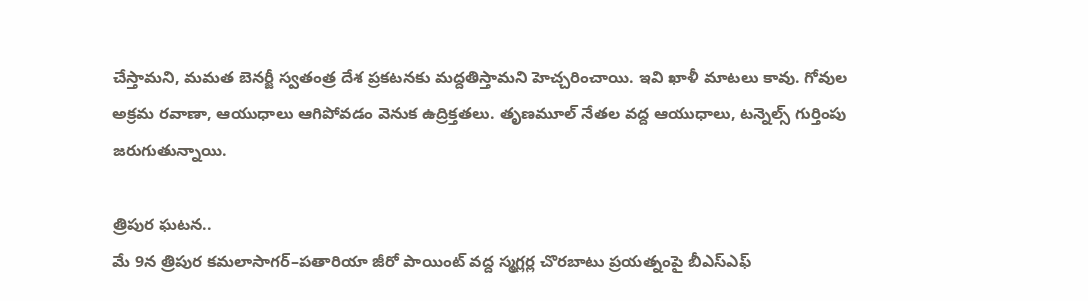చేస్తామని, మమత బెనర్జీ స్వతంత్ర దేశ ప్రకటనకు మద్దతిస్తామని హెచ్చరించాయి. ఇవి ఖాళీ మాటలు కావు. గోవుల అక్రమ రవాణా, ఆయుధాలు ఆగిపోవడం వెనుక ఉద్రిక్తతలు. తృణమూల్‌ నేతల వద్ద ఆయుధాలు, టన్నెల్స్‌ గుర్తింపు జరుగుతున్నాయి.

త్రిపుర ఘటన..
మే 9న త్రిపుర కమలాసాగర్‌–పతారియా జీరో పాయింట్‌ వద్ద స్మగ్లర్ల చొరబాటు ప్రయత్నంపై బీఎస్‌ఎఫ్‌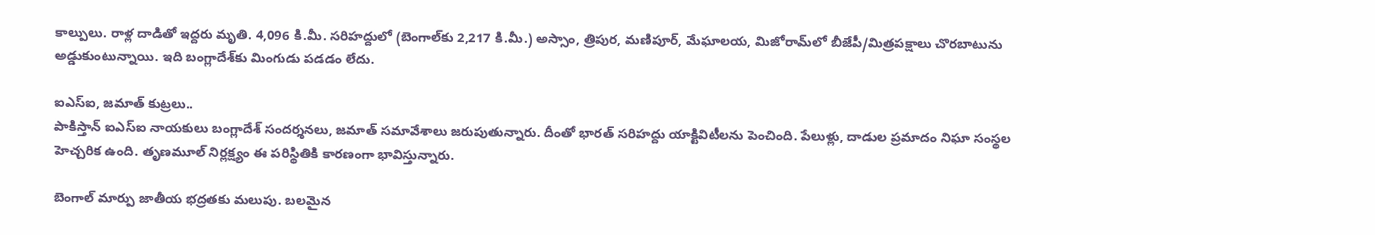కాల్పులు. రాళ్ల దాడితో ఇద్దరు మృతి. 4,096 కి.మీ. సరిహద్దులో (బెంగాల్‌కు 2,217 కి.మీ.) అస్సాం, త్రిపుర, మణిపూర్, మేఘాలయ, మిజోరామ్‌లో బీజేపీ/మిత్రపక్షాలు చొరబాటును అడ్డుకుంటున్నాయి. ఇది బంగ్లాదేశ్‌కు మింగుడు పడడం లేదు.

ఐఎస్‌ఐ, జమాత్‌ కుట్రలు..
పాకిస్తాన్‌ ఐఎస్‌ఐ నాయకులు బంగ్లాదేశ్‌ సందర్శనలు, జమాత్‌ సమావేశాలు జరుపుతున్నారు. దీంతో భారత్‌ సరిహద్దు యాక్టివిటీలను పెంచింది. పేలుళ్లు, దాడుల ప్రమాదం నిఘా సంస్థల హెచ్చరిక ఉంది. తృణమూల్‌ నిర్లక్ష్యం ఈ పరిస్థితికి కారణంగా భావిస్తున్నారు.

బెంగాల్‌ మార్పు జాతీయ భద్రతకు మలుపు. బలమైన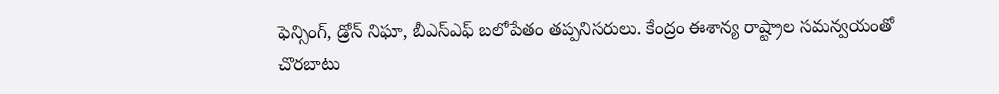ఫెన్సింగ్, డ్రోన్‌ నిఘా, బీఎస్‌ఎఫ్‌ బలోపేతం తప్పనిసరులు. కేంద్రం ఈశాన్య రాష్ట్రాల సమన్వయంతో చొరబాటు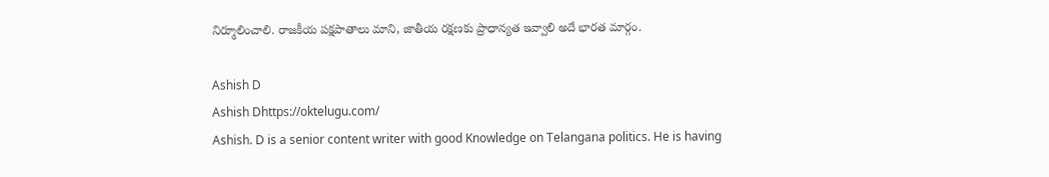నిర్మూలించాలి. రాజకీయ పక్షపాతాలు మాని, జాతీయ రక్షణకు ప్రాధాన్యత ఇవ్వాలి అదే భారత మార్గం.

Ashish D
Ashish Dhttps://oktelugu.com/
Ashish. D is a senior content writer with good Knowledge on Telangana politics. He is having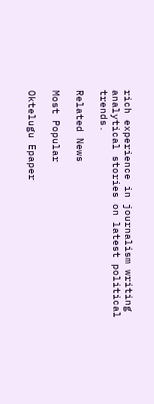rich experience in journalism writing analytical stories on latest political trends.

Related News

Most Popular

Oktelugu Epaper